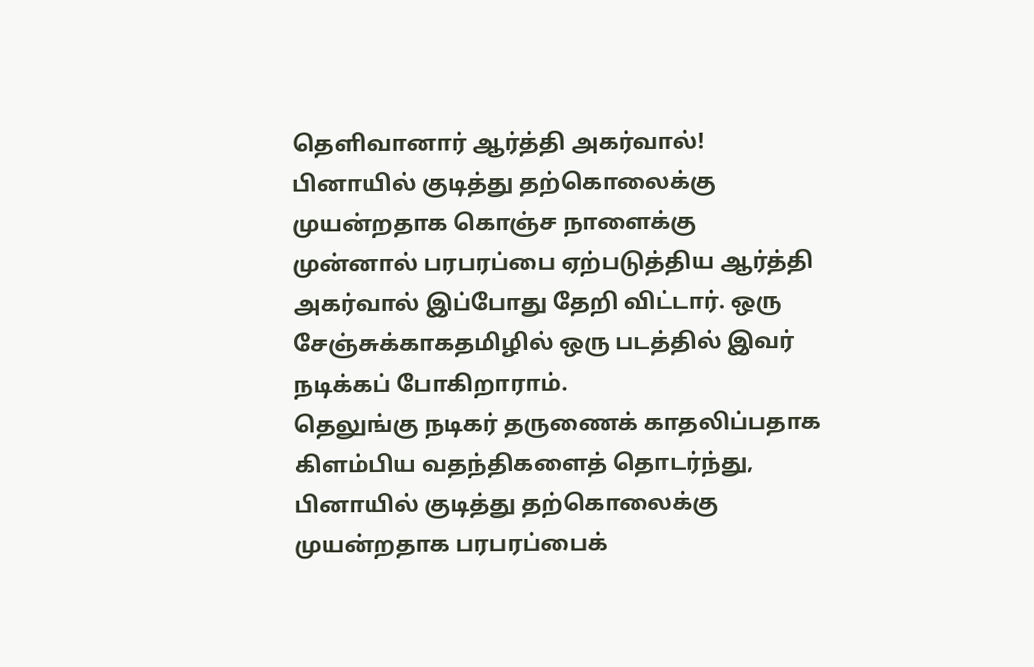தெளிவானார் ஆர்த்தி அகர்வால்!
பினாயில் குடித்து தற்கொலைக்கு முயன்றதாக கொஞ்ச நாளைக்கு முன்னால் பரபரப்பை ஏற்படுத்திய ஆர்த்தி அகர்வால் இப்போது தேறி விட்டார். ஒரு சேஞ்சுக்காகதமிழில் ஒரு படத்தில் இவர் நடிக்கப் போகிறாராம்.
தெலுங்கு நடிகர் தருணைக் காதலிப்பதாக கிளம்பிய வதந்திகளைத் தொடர்ந்து, பினாயில் குடித்து தற்கொலைக்கு முயன்றதாக பரபரப்பைக்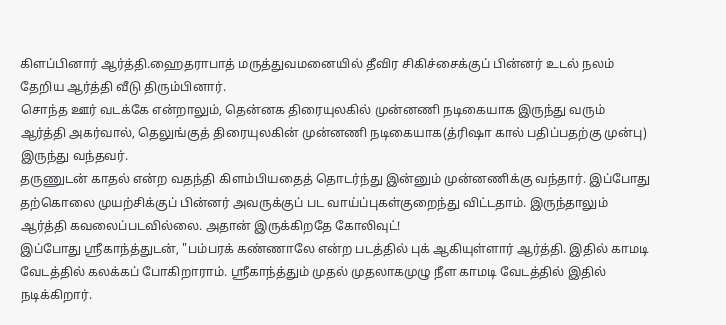கிளப்பினார் ஆர்த்தி.ஹைதராபாத் மருத்துவமனையில் தீவிர சிகிச்சைக்குப் பின்னர் உடல் நலம் தேறிய ஆர்த்தி வீடு திரும்பினார்.
சொந்த ஊர் வடக்கே என்றாலும், தென்னக திரையுலகில் முன்னணி நடிகையாக இருந்து வரும் ஆர்த்தி அகர்வால், தெலுங்குத் திரையுலகின் முன்னணி நடிகையாக(த்ரிஷா கால் பதிப்பதற்கு முன்பு) இருந்து வந்தவர்.
தருணுடன் காதல் என்ற வதந்தி கிளம்பியதைத் தொடர்ந்து இன்னும் முன்னணிக்கு வந்தார். இப்போது தற்கொலை முயற்சிக்குப் பின்னர் அவருக்குப் பட வாய்ப்புகள்குறைந்து விட்டதாம். இருந்தாலும் ஆர்த்தி கவலைப்படவில்லை. அதான் இருக்கிறதே கோலிவுட்!
இப்போது ஸ்ரீகாந்த்துடன், "பம்பரக் கண்ணாலே என்ற படத்தில் புக் ஆகியுள்ளார் ஆர்த்தி. இதில் காமடி வேடத்தில் கலக்கப் போகிறாராம். ஸ்ரீகாந்த்தும் முதல் முதலாகமுழு நீள காமடி வேடத்தில் இதில் நடிக்கிறார்.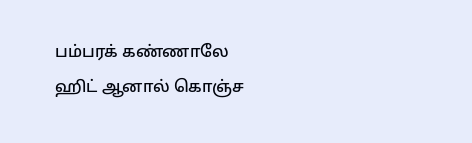பம்பரக் கண்ணாலே ஹிட் ஆனால் கொஞ்ச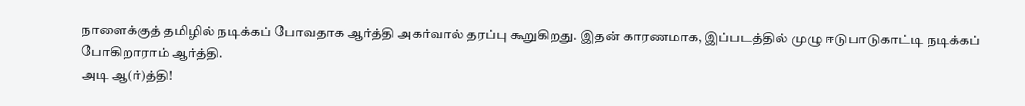நாளைக்குத் தமிழில் நடிக்கப் போவதாக ஆர்த்தி அகர்வால் தரப்பு கூறுகிறது. இதன் காரணமாக, இப்படத்தில் முழு ஈடுபாடுகாட்டி நடிக்கப் போகிறாராம் ஆர்த்தி.
அடி ஆ(ர்)த்தி!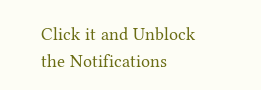Click it and Unblock the Notifications